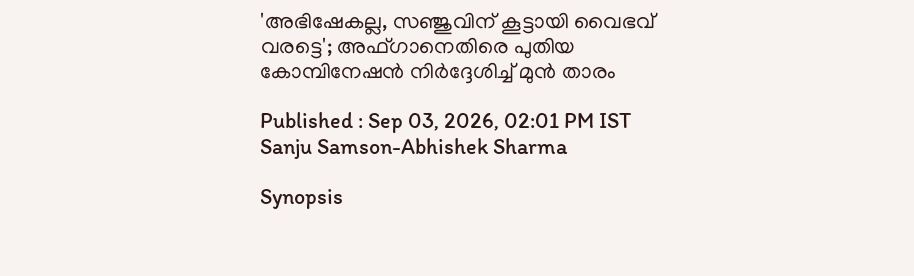'അഭിഷേകല്ല, സഞ്ജുവിന് കൂട്ടായി വൈഭവ് വരട്ടെ'; അഫ്ഗാനെതിരെ പുതിയ കോമ്പിനേഷൻ നിർദ്ദേശിച്ച് മുൻ താരം

Published : Sep 03, 2026, 02:01 PM IST
Sanju Samson-Abhishek Sharma

Synopsis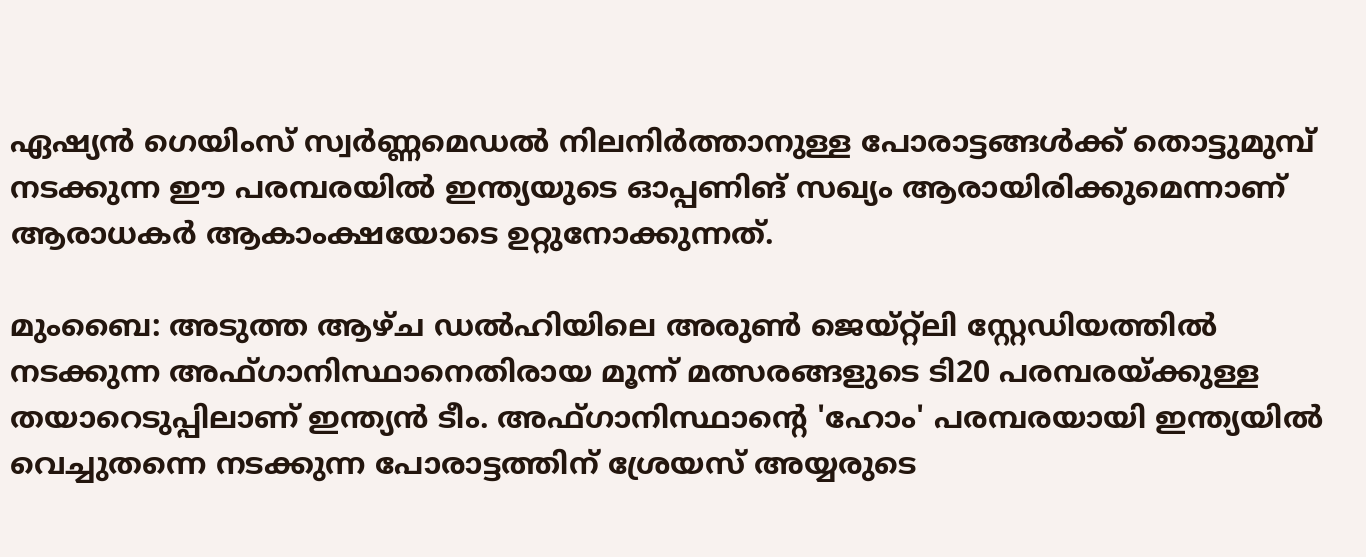ഏഷ്യൻ ഗെയിംസ് സ്വർണ്ണമെഡൽ നിലനിർത്താനുള്ള പോരാട്ടങ്ങൾക്ക് തൊട്ടുമുമ്പ് നടക്കുന്ന ഈ പരമ്പരയിൽ ഇന്ത്യയുടെ ഓപ്പണിങ് സഖ്യം ആരായിരിക്കുമെന്നാണ് ആരാധകർ ആകാംക്ഷയോടെ ഉറ്റുനോക്കുന്നത്.

മുംബൈ: അടുത്ത ആഴ്ച ഡൽഹിയിലെ അരുൺ ജെയ്റ്റ്‌ലി സ്റ്റേഡിയത്തിൽ നടക്കുന്ന അഫ്ഗാനിസ്ഥാനെതിരായ മൂന്ന് മത്സരങ്ങളുടെ ടി20 പരമ്പരയ്ക്കുള്ള തയാറെടുപ്പിലാണ് ഇന്ത്യൻ ടീം. അഫ്ഗാനിസ്ഥാന്‍റെ 'ഹോം' പരമ്പരയായി ഇന്ത്യയിൽ വെച്ചുതന്നെ നടക്കുന്ന പോരാട്ടത്തിന് ശ്രേയസ് അയ്യരുടെ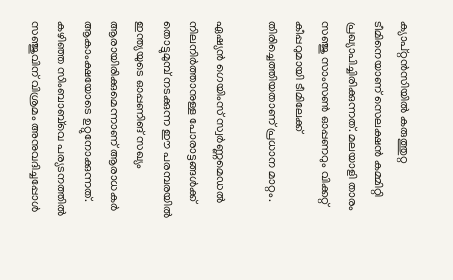ക്യാപ്റ്റൻസിയില്‍ കരുത്തുറ്റ ടീമിനെയാണ് സെലക്ഷൻ കമ്മിറ്റി പ്രഖ്യാപിച്ചിരിക്കുന്നത്. മലയാളി താരം സഞ്ജു സാംസൺ ഓപ്പണറും വിക്കറ്റ് കീപ്പറുമായി ടീമിലേക്ക് തിരിച്ചെത്തിയതാണ് പ്രധാന മാറ്റം.

ഏഷ്യൻ ഗെയിംസ് സ്വർണ്ണമെഡൽ നിലനിർത്താനുള്ള പോരാട്ടങ്ങൾക്ക് തൊട്ടുമുമ്പ് നടക്കുന്ന ഈ പരമ്പരയിൽ ഇന്ത്യയുടെ ഓപ്പണിങ് സഖ്യം ആരായിരിക്കുമെന്നാണ് ആരാധകർ ആകാംക്ഷയോടെ ഉറ്റുനോക്കുന്നത്. കഴിഞ്ഞ സിംബാബ്‌വെ പര്യടനത്തിൽ സഞ്ജുവിന് വിശ്രമം അനുവദിച്ചപ്പോൾ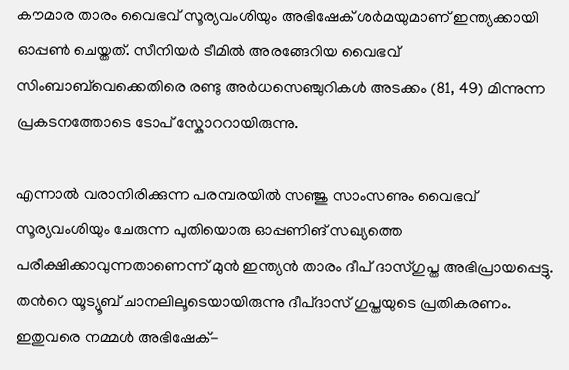കൗമാര താരം വൈഭവ് സൂര്യവംശിയും അഭിഷേക് ശർമയുമാണ് ഇന്ത്യക്കായി ഓപ്പൺ ചെയ്തത്. സീനിയർ ടീമിൽ അരങ്ങേറിയ വൈഭവ് സിംബാബ്‌വെക്കെതിരെ രണ്ടു അർധസെഞ്ചുറികൾ അടക്കം (81, 49) മിന്നുന്ന പ്രകടനത്തോടെ ടോപ് സ്കോററായിരുന്നു.

എന്നാൽ വരാനിരിക്കുന്ന പരമ്പരയിൽ സഞ്ജു സാംസണും വൈഭവ് സൂര്യവംശിയും ചേരുന്ന പുതിയൊരു ഓപ്പണിങ് സഖ്യത്തെ പരീക്ഷിക്കാവുന്നതാണെന്ന് മുൻ ഇന്ത്യൻ താരം ദീപ് ദാസ്ഗുപ്ത അഭിപ്രായപ്പെട്ടു. തന്‍റെ യൂട്യൂബ് ചാനലിലൂടെയായിരുന്നു ദീപ്ദാസ് ഗുപ്തയുടെ പ്രതികരണം. ഇതുവരെ നമ്മൾ അഭിഷേക്-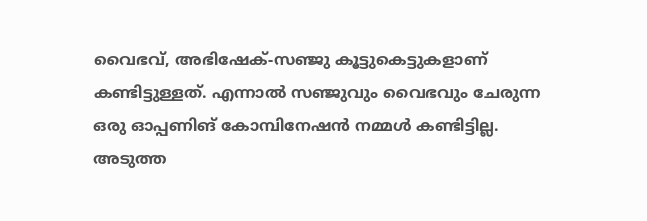വൈഭവ്, അഭിഷേക്-സഞ്ജു കൂട്ടുകെട്ടുകളാണ് കണ്ടിട്ടുള്ളത്. എന്നാൽ സഞ്ജുവും വൈഭവും ചേരുന്ന ഒരു ഓപ്പണിങ് കോമ്പിനേഷൻ നമ്മൾ കണ്ടിട്ടില്ല. അടുത്ത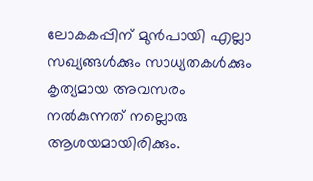ലോകകപ്പിന് മുൻപായി എല്ലാ സഖ്യങ്ങൾക്കും സാധ്യതകൾക്കും കൃത്യമായ അവസരം നൽകുന്നത് നല്ലൊരു ആശയമായിരിക്കും.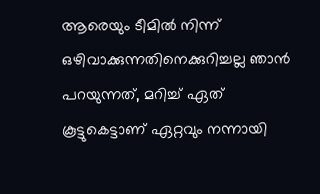ആരെയും ടീമിൽ നിന്ന് ഒഴിവാക്കുന്നതിനെക്കുറിച്ചല്ല ഞാൻ പറയുന്നത്, മറിച്ച് ഏത് കൂട്ടുകെട്ടാണ് ഏറ്റവും നന്നായി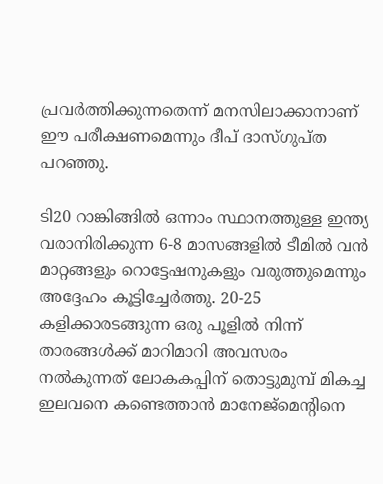പ്രവർത്തിക്കുന്നതെന്ന് മനസിലാക്കാനാണ് ഈ പരീക്ഷണമെന്നും ദീപ് ദാസ്ഗുപ്ത പറഞ്ഞു.

ടി20 റാങ്കിങ്ങിൽ ഒന്നാം സ്ഥാനത്തുള്ള ഇന്ത്യ വരാനിരിക്കുന്ന 6-8 മാസങ്ങളിൽ ടീമിൽ വൻ മാറ്റങ്ങളും റൊട്ടേഷനുകളും വരുത്തുമെന്നും അദ്ദേഹം കൂട്ടിച്ചേർത്തു. 20-25 കളിക്കാരടങ്ങുന്ന ഒരു പൂളിൽ നിന്ന് താരങ്ങൾക്ക് മാറിമാറി അവസരം നൽകുന്നത് ലോകകപ്പിന് തൊട്ടുമുമ്പ് മികച്ച ഇലവനെ കണ്ടെത്താൻ മാനേജ്‌മെന്‍റിനെ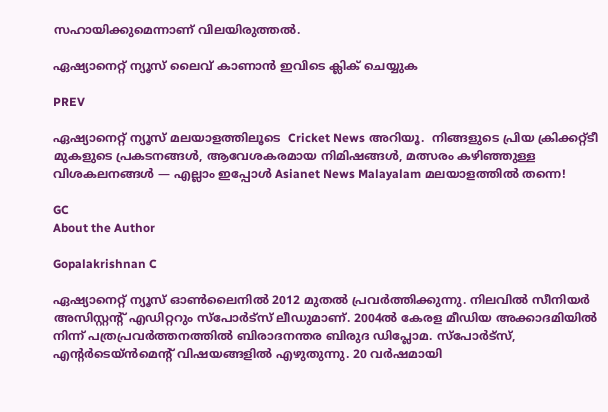സഹായിക്കുമെന്നാണ് വിലയിരുത്തൽ.

ഏഷ്യാനെറ്റ് ന്യൂസ് ലൈവ് കാണാന്‍ ഇവിടെ ക്ലിക് ചെയ്യുക

PREV

ഏഷ്യാനെറ്റ് ന്യൂസ് മലയാളത്തിലൂടെ  Cricket News അറിയൂ.  നിങ്ങളുടെ പ്രിയ ക്രിക്കറ്റ്ടീ മുകളുടെ പ്രകടനങ്ങൾ, ആവേശകരമായ നിമിഷങ്ങൾ, മത്സരം കഴിഞ്ഞുള്ള വിശകലനങ്ങൾ — എല്ലാം ഇപ്പോൾ Asianet News Malayalam മലയാളത്തിൽ തന്നെ!

GC
About the Author

Gopalakrishnan C

ഏഷ്യാനെറ്റ് ന്യൂസ് ഓണ്‍ലൈനില്‍ 2012 മുതല്‍ പ്രവര്‍ത്തിക്കുന്നു. നിലവില്‍ സീനിയര്‍ അസിസ്റ്റന്‍റ് എഡിറ്ററും സ്പോർട്സ് ലീഡുമാണ്. 2004ൽ കേരള മീഡിയ അക്കാദമിയില്‍ നിന്ന് പത്രപ്രവര്‍ത്തനത്തില്‍ ബിരാദനന്തര ബിരുദ ഡിപ്ലോമ. സ്പോര്‍ട്സ്, എന്‍റര്‍ടെയ്ൻമെന്‍റ് വിഷയങ്ങളില്‍ എഴുതുന്നു. 20 വര്‍ഷമായി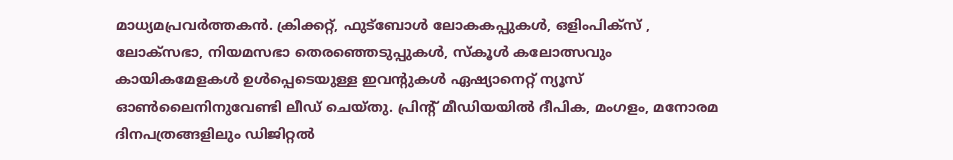മാധ്യമപ്രവര്‍ത്തകൻ. ക്രിക്കറ്റ്, ഫുട്ബോള്‍ ലോകകപ്പുകൾ, ഒളിംപിക്സ് , ലോക്സഭാ, നിയമസഭാ തെരഞ്ഞെടുപ്പുകള്‍, സ്കൂള്‍ കലോത്സവും കായികമേളകള്‍ ഉള്‍പ്പെടെയുള്ള ഇവന്‍റുകള്‍ ഏഷ്യാനെറ്റ് ന്യൂസ് ഓണ്‍ലൈനിനുവേണ്ടി ലീഡ് ചെയ്തു. പ്രിന്‍റ് മീഡിയയില്‍ ദീപിക, മംഗളം, മനോരമ ദിനപത്രങ്ങളിലും ഡിജിറ്റൽ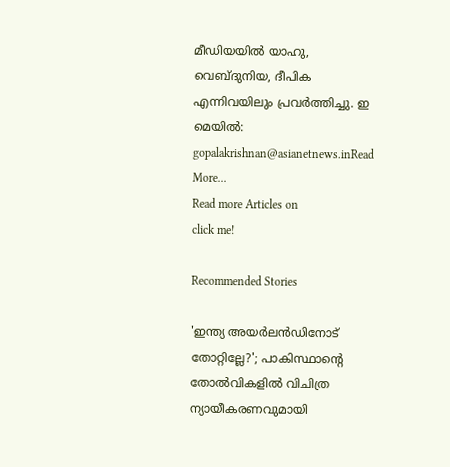മീഡിയയില്‍ യാഹു, വെബ്ദുനിയ, ദീപിക എന്നിവയിലും പ്രവര്‍ത്തിച്ചു. ഇ മെയില്‍: gopalakrishnan@asianetnews.inRead More...
Read more Articles on
click me!

Recommended Stories

'ഇന്ത്യ അയർലൻഡിനോട് തോറ്റില്ലേ?'; പാകിസ്ഥാന്‍റെ തോൽവികളിൽ വിചിത്ര ന്യായീകരണവുമായി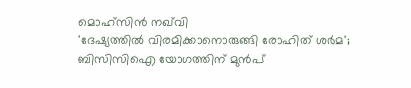മൊഹ്സിൻ നഖ്‌വി
'ദേഷ്യത്തിൽ വിരമിക്കാനൊരുങ്ങി രോഹിത് ശർമ'; ബിസിസിഐ യോഗത്തിന് മുൻപ്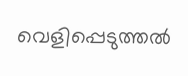വെളിപ്പെടുത്തൽ